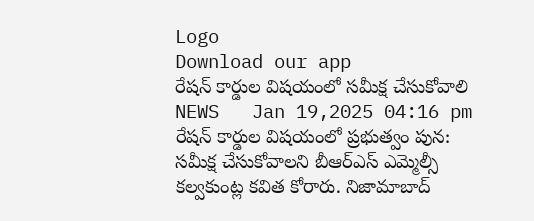Logo
Download our app
రేషన్ కార్డుల విషయంలో సమీక్ష చేసుకోవాలి
NEWS   Jan 19,2025 04:16 pm
రేషన్ కార్డుల విషయంలో ప్రభుత్వం పున: సమీక్ష చేసుకోవాలని బీఆర్ఎస్ ఎమ్మెల్సీ కల్వకుంట్ల కవిత కోరారు. నిజామాబాద్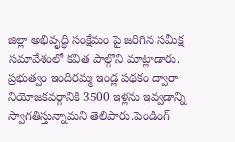జిల్లా అభివృద్ధి సంక్షేమం పై జరిగిన సమీక్ష సమావేశంలో కవిత పాల్గొని మాట్లాడారు. ప్రభుత్వం ఇందిరమ్మ ఇండ్ల పథకం ద్వారా నియోజకవర్గానికి 3500 ఇళ్లను ఇవ్వడాన్ని స్వాగతిస్తున్నామని తెలిపారు.పెండింగ్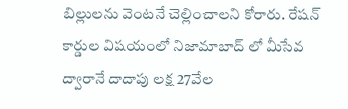బిల్లులను వెంటనే చెల్లించాలని కోరారు. రేషన్ కార్డుల విషయంలో నిజామాబాద్ లో మీసేవ ద్వారానే దాదాపు లక్ష 27వేల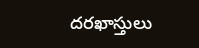దరఖాస్తులు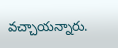వచ్చాయన్నారు.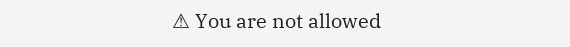⚠ You are not allowed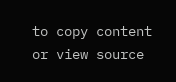to copy content or view source